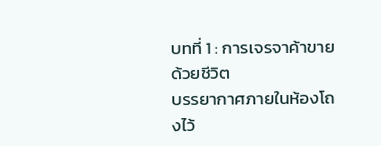บทที่ 1 : การเจรจาค้าขายด้วยชีวิต
บรรยากาศภายในห้องโถงไว้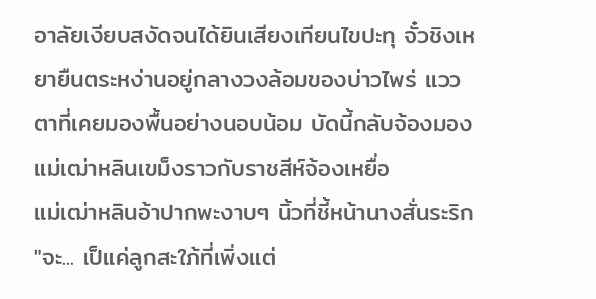อาลัยเงียบสงัดจนได้ยินเสียงเทียนไขปะทุ จั๋วชิงเหยายืนตระหง่านอยู่กลางวงล้อมของบ่าวไพร่ แววตาที่เคยมองพื้นอย่างนอบน้อม บัดนี้กลับจ้องมองแม่เฒ่าหลินเขม็งราวกับราชสีห์จ้องเหยื่อ
แม่เฒ่าหลินอ้าปากพะงาบๆ นิ้วที่ชี้หน้านางสั่นระริก "จะ... เป็แค่ลูกสะใภ้ที่เพิ่งแต่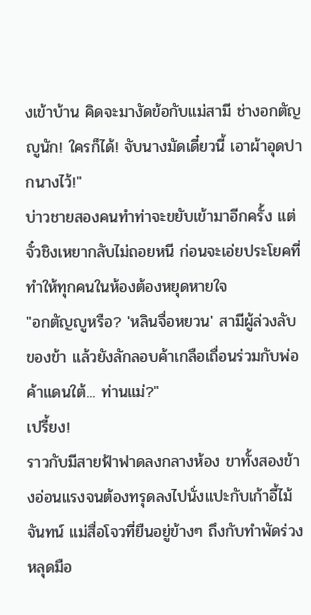งเข้าบ้าน คิดจะมางัดข้อกับแม่สามี ช่างอกตัญญูนัก! ใครก็ได้! จับนางมัดเดี๋ยวนี้ เอาผ้าอุดปากนางไว้!"
บ่าวชายสองคนทำท่าจะขยับเข้ามาอีกครั้ง แต่จั๋วชิงเหยากลับไม่ถอยหนี ก่อนจะเอ่ยประโยคที่ทำให้ทุกคนในห้องต้องหยุดหายใจ
"อกตัญญูหรือ? 'หลินจื่อหยวน' สามีผู้ล่วงลับของข้า แล้วยังลักลอบค้าเกลือเถื่อนร่วมกับพ่อค้าแดนใต้... ท่านแม่?"
เปรี้ยง!
ราวกับมีสายฟ้าฟาดลงกลางห้อง ขาทั้งสองข้างอ่อนแรงจนต้องทรุดลงไปนั่งแปะกับเก้าอี้ไม้จันทน์ แม่สื่อโจวที่ยืนอยู่ข้างๆ ถึงกับทำพัดร่วงหลุดมือ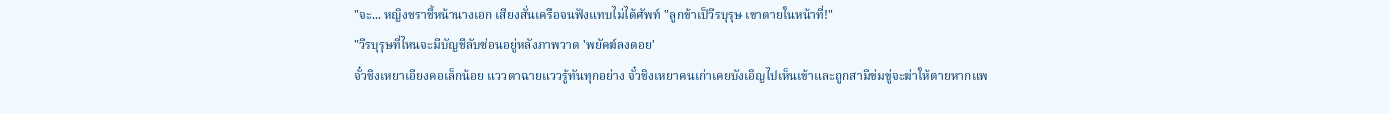"จะ... หญิงชราชี้หน้านางเอก เสียงสั่นเครือจนฟังแทบไม่ได้ศัพท์ "ลูกข้าเป็วีรบุรุษ เขาตายในหน้าที่!"
"วีรบุรุษที่ไหนจะมีบัญชีลับซ่อนอยู่หลังภาพวาด 'พยัคฆ์ลงดอย'
จั๋วชิงเหยาเอียงคอเล็กน้อย แววตาฉายแววรู้ทันทุกอย่าง จั๋วชิงเหยาคนเก่าเคยบังเอิญไปเห็นเข้าและถูกสามีข่มขู่จะฆ่าให้ตายหากแพ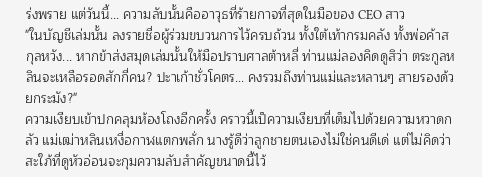ร่งพราย แต่วันนี้... ความลับนั้นคืออาวุธที่ร้ายกาจที่สุดในมือของ CEO สาว
"ในบัญชีเล่มนั้น ลงรายชื่อผู้ร่วมขบวนการไว้ครบถ้วน ทั้งใต้เท้ากรมคลัง ทั้งพ่อค้าสกุลหวัง... หากข้าส่งสมุดเล่มนั้นให้มือปราบศาลต้าหลี่ ท่านแม่ลองคิดดูสิว่า ตระกูลหลินจะเหลือรอดสักกี่คน? ปะาเก้าชั่วโคตร... คงรวมถึงท่านแม่และหลานๆ สายรองด้วยกระมัง?"
ความเงียบเข้าปกคลุมห้องโถงอีกครั้ง คราวนี้เป็ความเงียบที่เต็มไปด้วยความหวาดกลัว แม่เฒ่าหลินเหงื่อกาฬแตกพลั่ก นางรู้ดีว่าลูกชายตนเองไม่ใช่คนดีเด่ แต่ไม่คิดว่าสะใภ้ที่ดูหัวอ่อนจะกุมความลับสำคัญขนาดนี้ไว้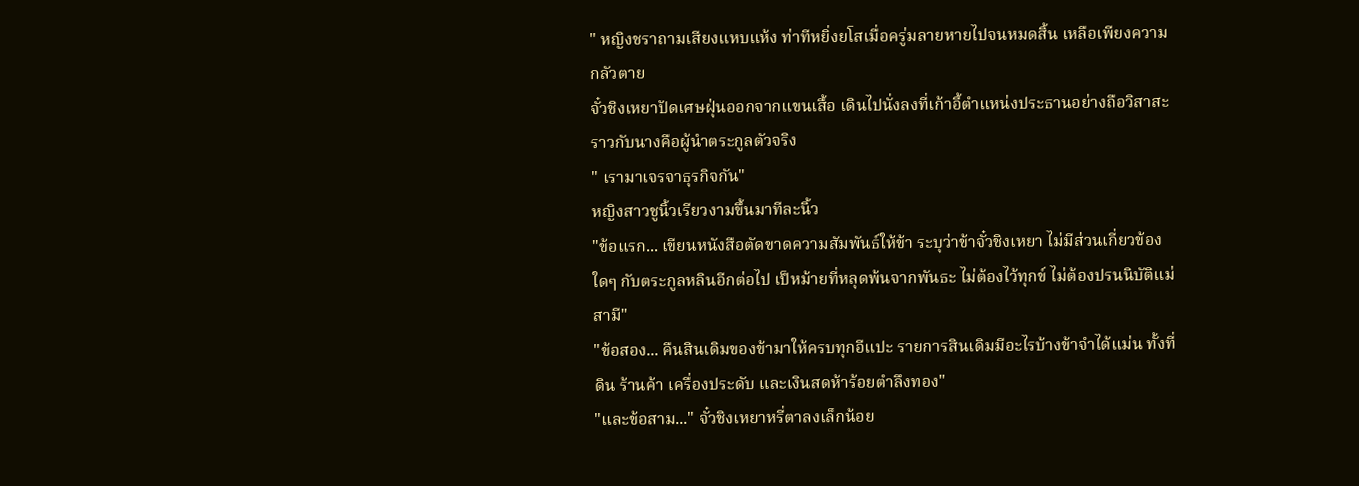" หญิงชราถามเสียงแหบแห้ง ท่าทีหยิ่งยโสเมื่อครู่มลายหายไปจนหมดสิ้น เหลือเพียงความกลัวตาย
จั๋วชิงเหยาปัดเศษฝุ่นออกจากแขนเสื้อ เดินไปนั่งลงที่เก้าอี้ตำแหน่งประธานอย่างถือวิสาสะ ราวกับนางคือผู้นำตระกูลตัวจริง
" เรามาเจรจาธุรกิจกัน"
หญิงสาวชูนิ้วเรียวงามขึ้นมาทีละนิ้ว
"ข้อแรก... เขียนหนังสือตัดขาดความสัมพันธ์ให้ข้า ระบุว่าข้าจั๋วชิงเหยา ไม่มีส่วนเกี่ยวข้องใดๆ กับตระกูลหลินอีกต่อไป เป็หม้ายที่หลุดพ้นจากพันธะ ไม่ต้องไว้ทุกข์ ไม่ต้องปรนนิบัติแม่สามี"
"ข้อสอง... คืนสินเดิมของข้ามาให้ครบทุกอีแปะ รายการสินเดิมมีอะไรบ้างข้าจำได้แม่น ทั้งที่ดิน ร้านค้า เครื่องประดับ และเงินสดห้าร้อยตำลึงทอง"
"และข้อสาม..." จั๋วชิงเหยาหรี่ตาลงเล็กน้อย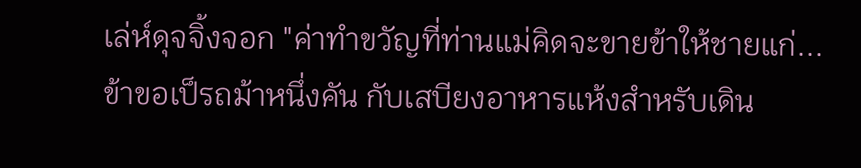เล่ห์ดุจจิ้งจอก "ค่าทำขวัญที่ท่านแม่คิดจะขายข้าให้ชายแก่... ข้าขอเป็รถม้าหนึ่งคัน กับเสบียงอาหารแห้งสำหรับเดิน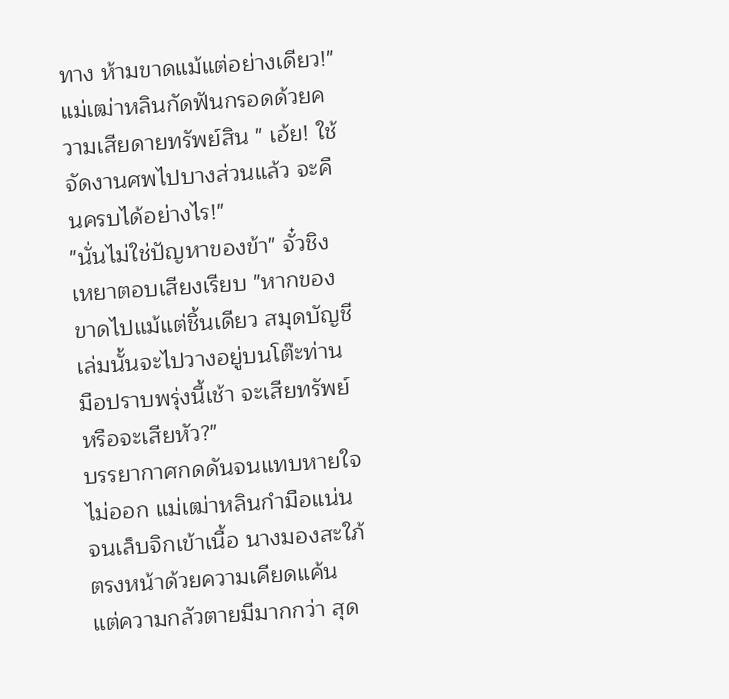ทาง ห้ามขาดแม้แต่อย่างเดียว!"
แม่เฒ่าหลินกัดฟันกรอดด้วยความเสียดายทรัพย์สิน " เอ้ย! ใช้จัดงานศพไปบางส่วนแล้ว จะคืนครบได้อย่างไร!"
"นั่นไม่ใช่ปัญหาของข้า" จั๋วชิงเหยาตอบเสียงเรียบ "หากของขาดไปแม้แต่ชิ้นเดียว สมุดบัญชีเล่มนั้นจะไปวางอยู่บนโต๊ะท่านมือปราบพรุ่งนี้เช้า จะเสียทรัพย์ หรือจะเสียหัว?"
บรรยากาศกดดันจนแทบหายใจไม่ออก แม่เฒ่าหลินกำมือแน่นจนเล็บจิกเข้าเนื้อ นางมองสะใภ้ตรงหน้าด้วยความเคียดแค้น แต่ความกลัวตายมีมากกว่า สุด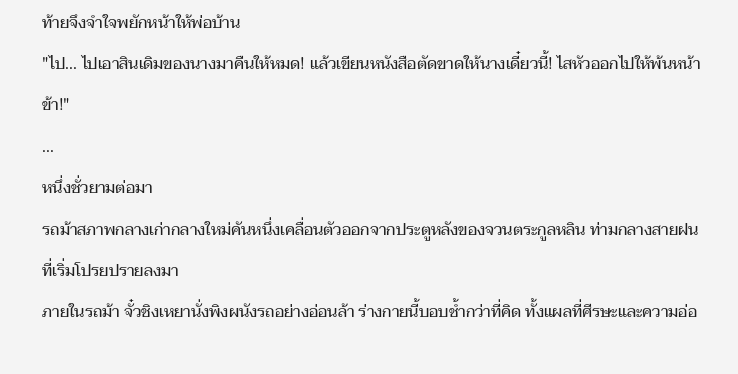ท้ายจึงจำใจพยักหน้าให้พ่อบ้าน
"ไป... ไปเอาสินเดิมของนางมาคืนให้หมด! แล้วเขียนหนังสือตัดขาดให้นางเดี๋ยวนี้! ไสหัวออกไปให้พ้นหน้าข้า!"
...
หนึ่งชั่วยามต่อมา
รถม้าสภาพกลางเก่ากลางใหม่คันหนึ่งเคลื่อนตัวออกจากประตูหลังของจวนตระกูลหลิน ท่ามกลางสายฝนที่เริ่มโปรยปรายลงมา
ภายในรถม้า จั๋วชิงเหยานั่งพิงผนังรถอย่างอ่อนล้า ร่างกายนี้บอบช้ำกว่าที่คิด ทั้งแผลที่ศีรษะและความอ่อ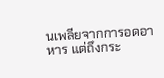นเพลียจากการอดอาหาร แต่ถึงกระ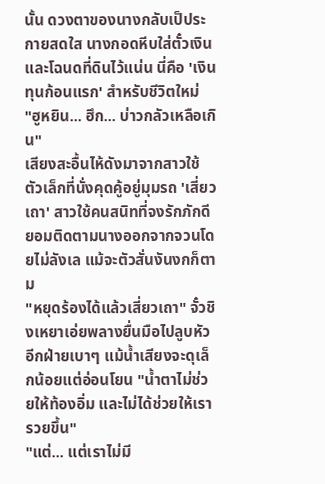นั้น ดวงตาของนางกลับเป็ประกายสดใส นางกอดหีบใส่ตั๋วเงินและโฉนดที่ดินไว้แน่น นี่คือ 'เงินทุนก้อนแรก' สำหรับชีวิตใหม่
"ฮูหยิน... ฮึก... บ่าวกลัวเหลือเกิน"
เสียงสะอื้นไห้ดังมาจากสาวใช้ตัวเล็กที่นั่งคุดคู้อยู่มุมรถ 'เสี่ยวเถา' สาวใช้คนสนิทที่จงรักภักดี ยอมติดตามนางออกจากจวนโดยไม่ลังเล แม้จะตัวสั่นงันงกก็ตาม
"หยุดร้องได้แล้วเสี่ยวเถา" จั๋วชิงเหยาเอ่ยพลางยื่นมือไปลูบหัวอีกฝ่ายเบาๆ แม้น้ำเสียงจะดุเล็กน้อยแต่อ่อนโยน "น้ำตาไม่ช่วยให้ท้องอิ่ม และไม่ได้ช่วยให้เรารวยขึ้น"
"แต่... แต่เราไม่มี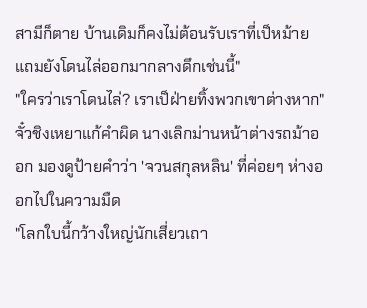สามีก็ตาย บ้านเดิมก็คงไม่ต้อนรับเราที่เป็หม้าย แถมยังโดนไล่ออกมากลางดึกเช่นนี้"
"ใครว่าเราโดนไล่? เราเป็ฝ่ายทิ้งพวกเขาต่างหาก" จั๋วชิงเหยาแก้คำผิด นางเลิกม่านหน้าต่างรถม้าออก มองดูป้ายคำว่า 'จวนสกุลหลิน' ที่ค่อยๆ ห่างออกไปในความมืด
"โลกใบนี้กว้างใหญ่นักเสี่ยวเถา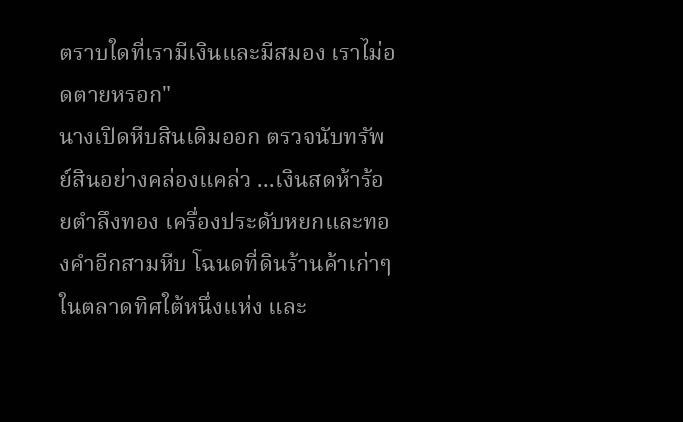ตราบใดที่เรามีเงินและมีสมอง เราไม่อดตายหรอก"
นางเปิดหีบสินเดิมออก ตรวจนับทรัพย์สินอย่างคล่องแคล่ว ...เงินสดห้าร้อยตำลึงทอง เครื่องประดับหยกและทองคำอีกสามหีบ โฉนดที่ดินร้านค้าเก่าๆ ในตลาดทิศใต้หนึ่งแห่ง และ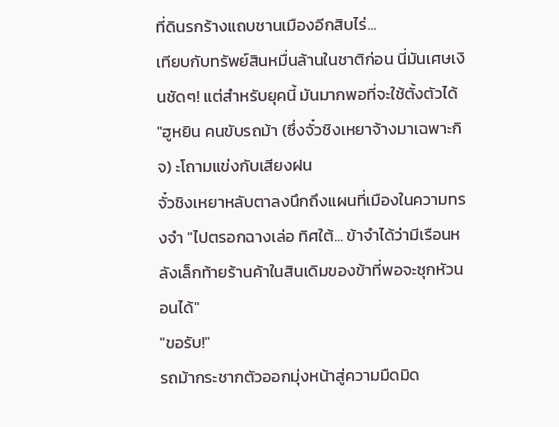ที่ดินรกร้างแถบชานเมืองอีกสิบไร่...
เทียบกับทรัพย์สินหมื่นล้านในชาติก่อน นี่มันเศษเงินชัดๆ! แต่สำหรับยุคนี้ มันมากพอที่จะใช้ตั้งตัวได้
"ฮูหยิน คนขับรถม้า (ซึ่งจั๋วชิงเหยาจ้างมาเฉพาะกิจ) ะโถามแข่งกับเสียงฝน
จั๋วชิงเหยาหลับตาลงนึกถึงแผนที่เมืองในความทรงจำ "ไปตรอกฉางเล่อ ทิศใต้... ข้าจำได้ว่ามีเรือนหลังเล็กท้ายร้านค้าในสินเดิมของข้าที่พอจะซุกหัวนอนได้"
"ขอรับ!"
รถม้ากระชากตัวออกมุ่งหน้าสู่ความมืดมิด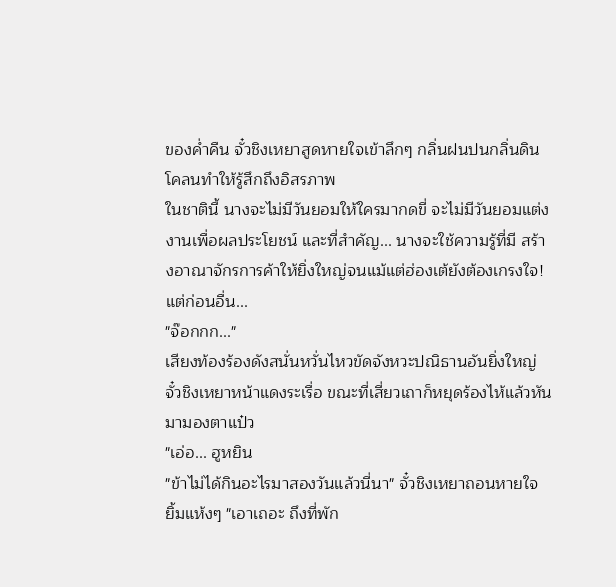ของค่ำคืน จั๋วชิงเหยาสูดหายใจเข้าลึกๆ กลิ่นฝนปนกลิ่นดินโคลนทำให้รู้สึกถึงอิสรภาพ
ในชาตินี้ นางจะไม่มีวันยอมให้ใครมากดขี่ จะไม่มีวันยอมแต่งงานเพื่อผลประโยชน์ และที่สำคัญ... นางจะใช้ความรู้ที่มี สร้างอาณาจักรการค้าให้ยิ่งใหญ่จนแม้แต่ฮ่องเต้ยังต้องเกรงใจ!
แต่ก่อนอื่น...
"จ๊อกกก..."
เสียงท้องร้องดังสนั่นหวั่นไหวขัดจังหวะปณิธานอันยิ่งใหญ่ จั๋วชิงเหยาหน้าแดงระเรื่อ ขณะที่เสี่ยวเถาก็หยุดร้องไห้แล้วหันมามองตาแป๋ว
"เอ่อ... ฮูหยิน
"ข้าไม่ได้กินอะไรมาสองวันแล้วนี่นา" จั๋วชิงเหยาถอนหายใจ ยิ้มแห้งๆ "เอาเถอะ ถึงที่พัก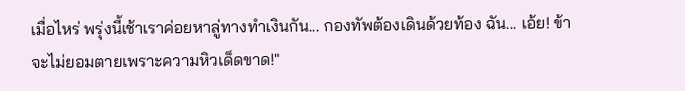เมื่อไหร่ พรุ่งนี้เช้าเราค่อยหาลู่ทางทำเงินกัน... กองทัพต้องเดินด้วยท้อง ฉัน... เอ้ย! ข้าจะไม่ยอมตายเพราะความหิวเด็ดขาด!"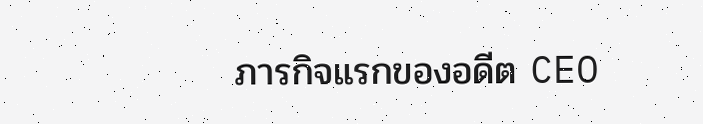ภารกิจแรกของอดีต CEO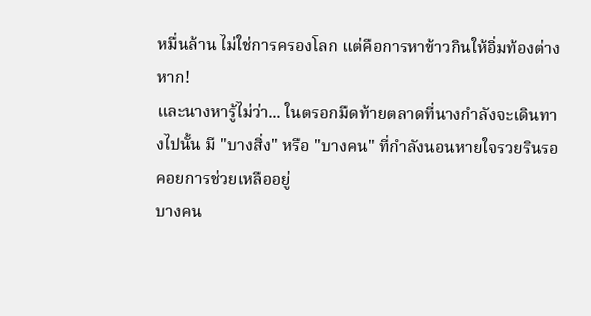หมื่นล้าน ไม่ใช่การครองโลก แต่คือการหาข้าวกินให้อิ่มท้องต่างหาก!
และนางหารู้ไม่ว่า... ในตรอกมืดท้ายตลาดที่นางกำลังจะเดินทางไปนั้น มี "บางสิ่ง" หรือ "บางคน" ที่กำลังนอนหายใจรวยรินรอคอยการช่วยเหลืออยู่
บางคน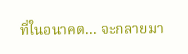ที่ในอนาคต... จะกลายมา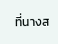ที่นางส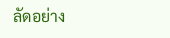ลัดอย่าง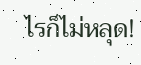ไรก็ไม่หลุด!